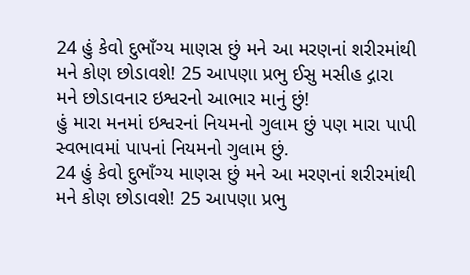24 હું કેવો દુભાઁગ્ય માણસ છું મને આ મરણનાં શરીરમાંથી મને કોણ છોડાવશે! 25 આપણા પ્રભુ ઈસુ મસીહ દ્ગારા મને છોડાવનાર ઇશ્વરનો આભાર માનું છું!
હું મારા મનમાં ઇશ્વરનાં નિયમનો ગુલામ છું પણ મારા પાપી સ્વભાવમાં પાપનાં નિયમનો ગુલામ છું.
24 હું કેવો દુભાઁગ્ય માણસ છું મને આ મરણનાં શરીરમાંથી મને કોણ છોડાવશે! 25 આપણા પ્રભુ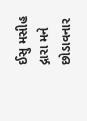ઈસુ મસીહ દ્ગારા મને છોડાવનાર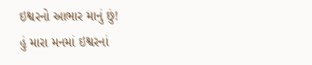ઇશ્વરનો આભાર માનું છું!
હું મારા મનમાં ઇશ્વરનાં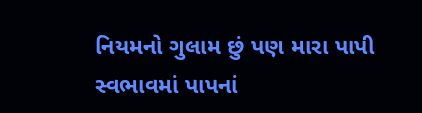નિયમનો ગુલામ છું પણ મારા પાપી સ્વભાવમાં પાપનાં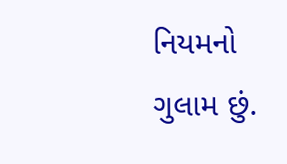નિયમનો ગુલામ છું.